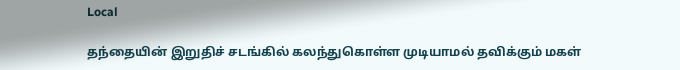Local

தந்தையின் இறுதிச் சடங்கில் கலந்துகொள்ள முடியாமல் தவிக்கும் மகள்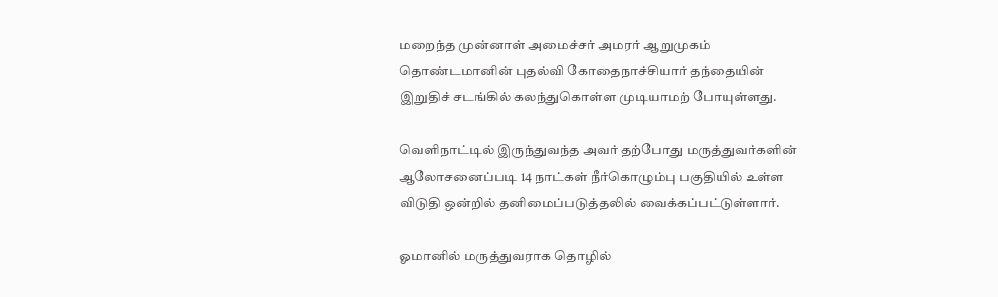மறைந்த முன்னாள் அமைச்சர் அமரர் ஆறுமுகம் தொண்டமானின் புதல்வி கோதைநாச்சியார் தந்தையின் இறுதிச் சடங்கில் கலந்துகொள்ள முடியாமற் போயுள்ளது.

வெளிநாட்டில் இருந்துவந்த அவர் தற்போது மருத்துவர்களின் ஆலோசனைப்படி 14 நாட்கள் நீர்கொழும்பு பகுதியில் உள்ள விடுதி ஒன்றில் தனிமைப்படுத்தலில் வைக்கப்பட்டுள்ளார்.

ஓமானில் மருத்துவராக தொழில்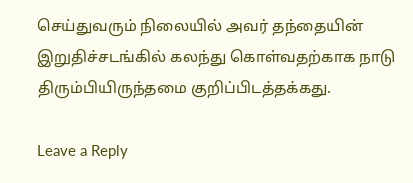செய்துவரும் நிலையில் அவர் தந்தையின் இறுதிச்சடங்கில் கலந்து கொள்வதற்காக நாடு திரும்பியிருந்தமை குறிப்பிடத்தக்கது.

Leave a Reply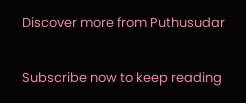Discover more from Puthusudar

Subscribe now to keep reading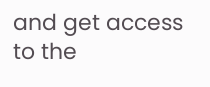and get access to the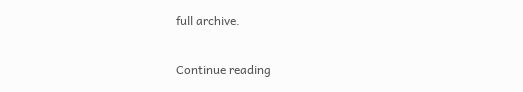full archive.

Continue reading